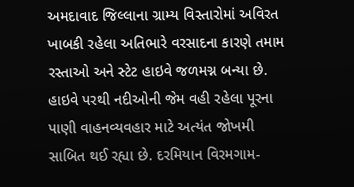અમદાવાદ જિલ્લાના ગ્રામ્ય વિસ્તારોમાં અવિરત ખાબકી રહેલા અતિભારે વરસાદના કારણે તમામ રસ્તાઓ અને સ્ટેટ હાઇવે જળમગ્ન બન્યા છે. હાઇવે પરથી નદીઓની જેમ વહી રહેલા પૂરના પાણી વાહનવ્યવહાર માટે અત્યંત જોખમી સાબિત થઈ રહ્યા છે. દરમિયાન વિરમગામ-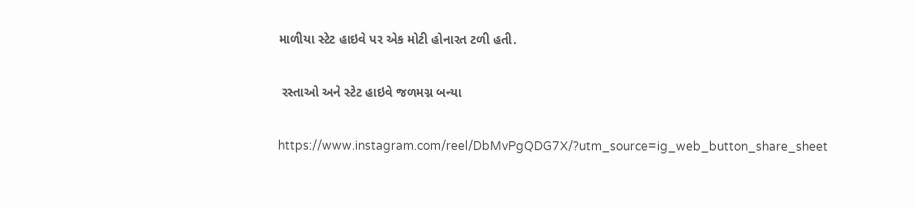માળીયા સ્ટેટ હાઇવે પર એક મોટી હોનારત ટળી હતી.

 રસ્તાઓ અને સ્ટેટ હાઇવે જળમગ્ન બન્યા

https://www.instagram.com/reel/DbMvPgQDG7X/?utm_source=ig_web_button_share_sheet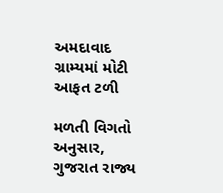અમદાવાદ ગ્રામ્યમાં મોટી આફત ટળી

મળતી વિગતો અનુસાર, ગુજરાત રાજ્ય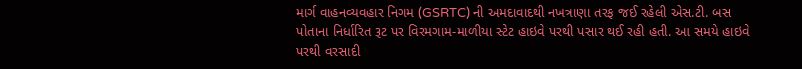માર્ગ વાહનવ્યવહાર નિગમ (GSRTC) ની અમદાવાદથી નખત્રાણા તરફ જઈ રહેલી એસ.ટી. બસ પોતાના નિર્ધારિત રૂટ પર વિરમગામ-માળીયા સ્ટેટ હાઇવે પરથી પસાર થઈ રહી હતી. આ સમયે હાઇવે પરથી વરસાદી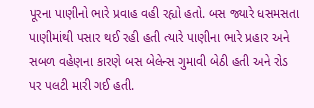પૂરના પાણીનો ભારે પ્રવાહ વહી રહ્યો હતો. બસ જ્યારે ધસમસતા પાણીમાંથી પસાર થઈ રહી હતી ત્યારે પાણીના ભારે પ્રહાર અને સબળ વહેણના કારણે બસ બેલેન્સ ગુમાવી બેઠી હતી અને રોડ પર પલટી મારી ગઈ હતી.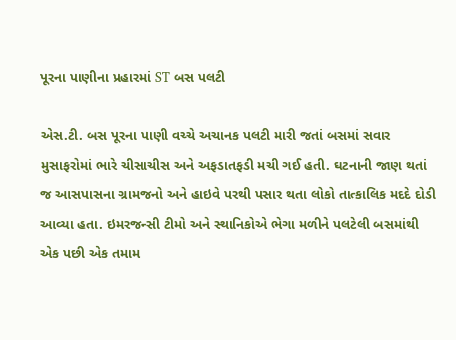પૂરના પાણીના પ્રહારમાં ST બસ પલટી

એસ.ટી. બસ પૂરના પાણી વચ્ચે અચાનક પલટી મારી જતાં બસમાં સવાર મુસાફરોમાં ભારે ચીસાચીસ અને અફડાતફડી મચી ગઈ હતી. ઘટનાની જાણ થતાં જ આસપાસના ગ્રામજનો અને હાઇવે પરથી પસાર થતા લોકો તાત્કાલિક મદદે દોડી આવ્યા હતા. ઇમરજન્સી ટીમો અને સ્થાનિકોએ ભેગા મળીને પલટેલી બસમાંથી એક પછી એક તમામ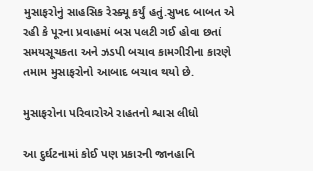મુસાફરોનું સાહસિક રેસ્ક્યૂ કર્યું હતું.સુખદ બાબત એ રહી કે પૂરના પ્રવાહમાં બસ પલટી ગઈ હોવા છતાં સમયસૂચકતા અને ઝડપી બચાવ કામગીરીના કારણે તમામ મુસાફરોનો આબાદ બચાવ થયો છે.

મુસાફરોના પરિવારોએ રાહતનો શ્વાસ લીધો

આ દુર્ઘટનામાં કોઈ પણ પ્રકારની જાનહાનિ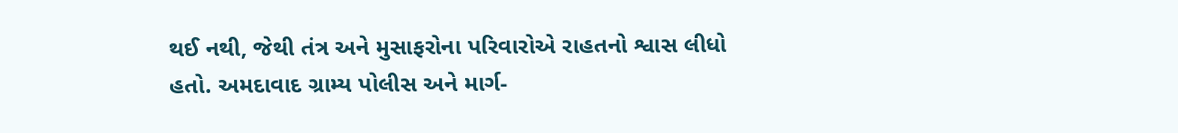થઈ નથી, જેથી તંત્ર અને મુસાફરોના પરિવારોએ રાહતનો શ્વાસ લીધો હતો. અમદાવાદ ગ્રામ્ય પોલીસ અને માર્ગ-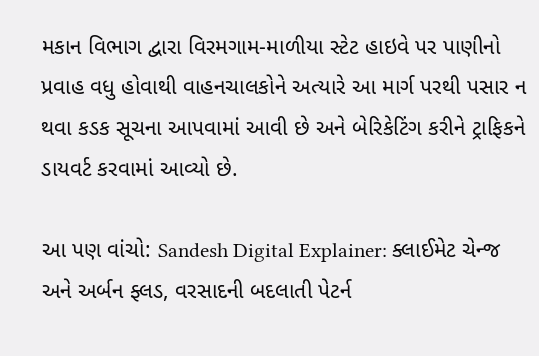મકાન વિભાગ દ્વારા વિરમગામ-માળીયા સ્ટેટ હાઇવે પર પાણીનો પ્રવાહ વધુ હોવાથી વાહનચાલકોને અત્યારે આ માર્ગ પરથી પસાર ન થવા કડક સૂચના આપવામાં આવી છે અને બેરિકેટિંગ કરીને ટ્રાફિકને ડાયવર્ટ કરવામાં આવ્યો છે.

આ પણ વાંચો: Sandesh Digital Explainer: ક્લાઈમેટ ચેન્જ અને અર્બન ફ્લડ, વરસાદની બદલાતી પેટર્ન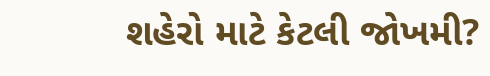શહેરો માટે કેટલી જોખમી?